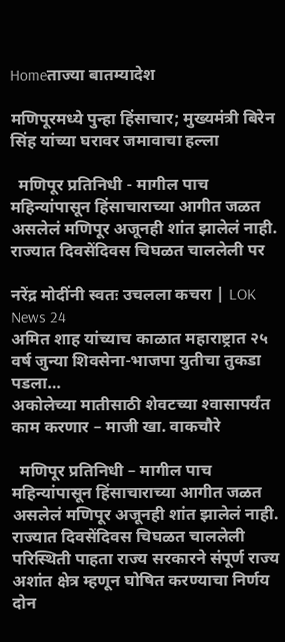Homeताज्या बातम्यादेश

मणिपूरमध्ये पुन्हा हिंसाचार; मुख्यमंत्री बिरेन सिंह यांच्या घरावर जमावाचा हल्ला

  मणिपूर प्रतिनिधी - मागील पाच महिन्यांपासून हिंसाचाराच्या आगीत जळत असलेलं मणिपूर अजूनही शांत झालेलं नाही. राज्यात दिवसेंदिवस चिघळत चाललेली पर

नरेंद्र मोदींनी स्वतः उचलला कचरा | LOK News 24
अमित शाह यांच्याच काळात महाराष्ट्रात २५ वर्ष जुन्या शिवसेना-भाजपा युतीचा तुकडा पडला…
अकोलेच्या मातीसाठी शेवटच्या श्‍वासापर्यंत काम करणार – माजी खा. वाकचौरे

  मणिपूर प्रतिनिधी – मागील पाच महिन्यांपासून हिंसाचाराच्या आगीत जळत असलेलं मणिपूर अजूनही शांत झालेलं नाही. राज्यात दिवसेंदिवस चिघळत चाललेली परिस्थिती पाहता राज्य सरकारने संपूर्ण राज्य अशांत क्षेत्र म्हणून घोषित करण्याचा निर्णय दोन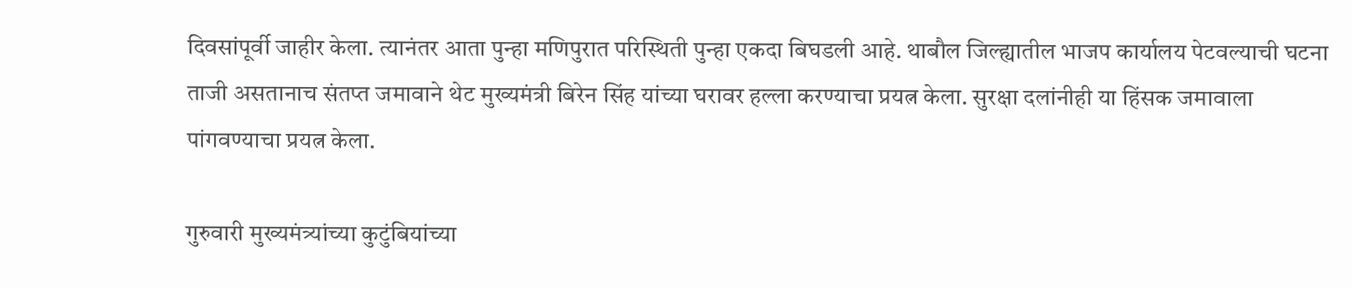दिवसांपूर्वी जाहीर केला. त्यानंतर आता पुन्हा मणिपुरात परिस्थिती पुन्हा एकदा बिघडली आहे. थाबौल जिल्ह्यातील भाजप कार्यालय पेटवल्याची घटना ताजी असतानाच संतप्त जमावाने थेट मुख्यमंत्री बिरेन सिंह यांच्या घरावर हल्ला करण्याचा प्रयत्न केला. सुरक्षा दलांनीही या हिंसक जमावाला पांगवण्याचा प्रयत्न केला.

गुरुवारी मुख्यमंत्र्यांच्या कुटुंबियांच्या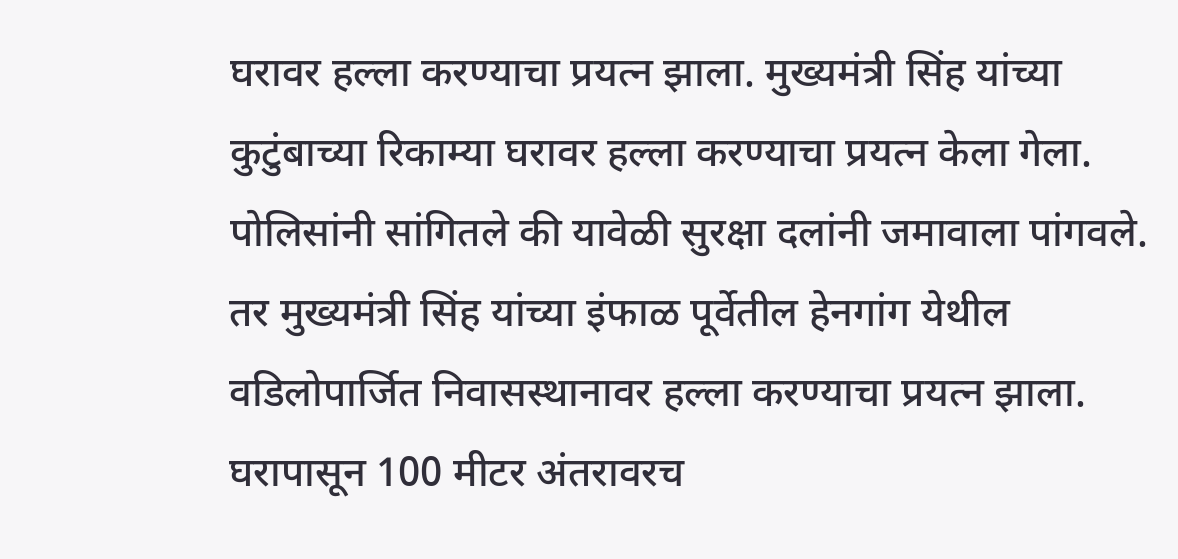घरावर हल्ला करण्याचा प्रयत्न झाला. मुख्यमंत्री सिंह यांच्या कुटुंबाच्या रिकाम्या घरावर हल्ला करण्याचा प्रयत्न केला गेला. पोलिसांनी सांगितले की यावेळी सुरक्षा दलांनी जमावाला पांगवले. तर मुख्यमंत्री सिंह यांच्या इंफाळ पूर्वेतील हेनगांग येथील वडिलोपार्जित निवासस्थानावर हल्ला करण्याचा प्रयत्न झाला. घरापासून 100 मीटर अंतरावरच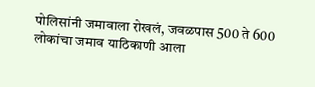पोलिसांनी जमावाला रोखलं, जवळपास 500 ते 600 लोकांचा जमाव याठिकाणी आला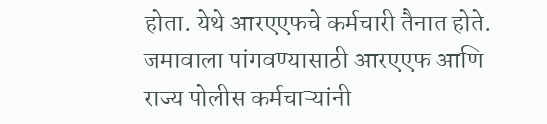होता. येथे आरएएफचे कर्मचारी तैनात होते. जमावाला पांगवण्यासाठी आरएएफ आणि राज्य पोलीस कर्मचाऱ्यांनी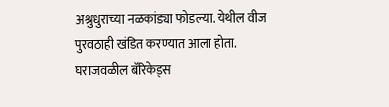अश्रुधुराच्या नळकांड्या फोडल्या. येथील वीज पुरवठाही खंडित करण्यात आला होता. घराजवळील बॅरिकेड्स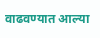वाढवण्यात आल्या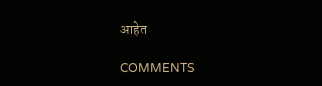आहेत

COMMENTS